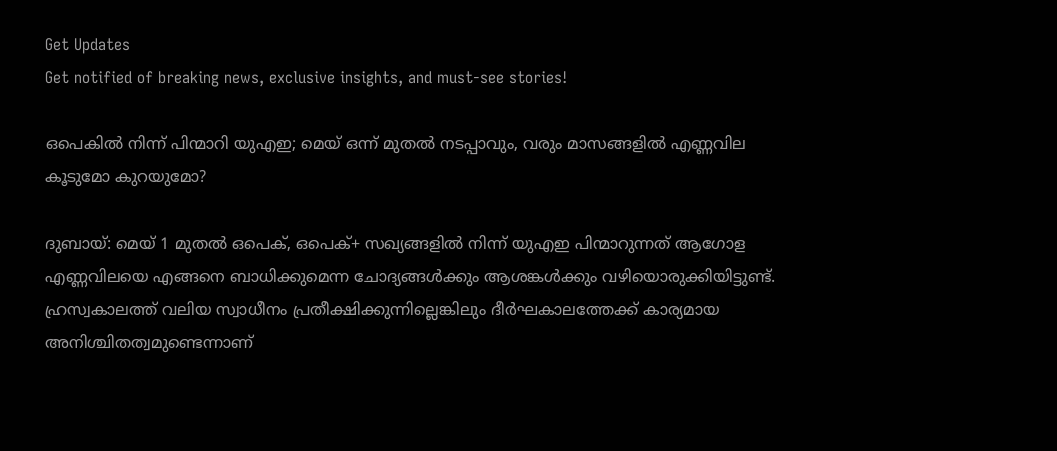Get Updates
Get notified of breaking news, exclusive insights, and must-see stories!

ഒപെകിൽ നിന്ന് പിന്മാറി യുഎഇ; മെയ് ഒന്ന് മുതൽ നടപ്പാവും, വരും മാസങ്ങളിൽ എണ്ണവില കൂടുമോ കുറയുമോ?

ദുബായ്: മെയ് 1 മുതൽ ഒപെക്, ഒപെക്+ സഖ്യങ്ങളിൽ നിന്ന് യുഎഇ പിന്മാറുന്നത് ആഗോള എണ്ണവിലയെ എങ്ങനെ ബാധിക്കുമെന്ന ചോദ്യങ്ങൾക്കും ആശങ്കൾക്കും വഴിയൊരുക്കിയിട്ടുണ്ട്. ഹ്രസ്വകാലത്ത് വലിയ സ്വാധീനം പ്രതീക്ഷിക്കുന്നില്ലെങ്കിലും ദീർഘകാലത്തേക്ക് കാര്യമായ അനിശ്ചിതത്വമുണ്ടെന്നാണ്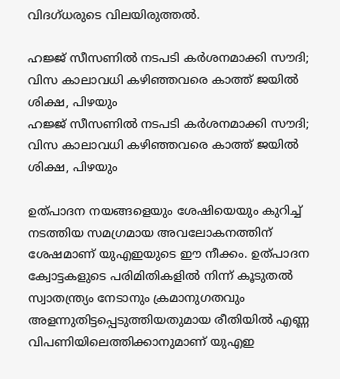വിദഗ്‌ധരുടെ വിലയിരുത്തൽ.

ഹജ്ജ് സീസണിൽ നടപടി കർശനമാക്കി സൗദി; വിസ കാലാവധി കഴിഞ്ഞവരെ കാത്ത് ജയിൽ ശിക്ഷ, പിഴയും
ഹജ്ജ് സീസണിൽ നടപടി കർശനമാക്കി സൗദി; വിസ കാലാവധി കഴിഞ്ഞവരെ കാത്ത് ജയിൽ ശിക്ഷ, പിഴയും

ഉത്പാദന നയങ്ങളെയും ശേഷിയെയും കുറിച്ച് നടത്തിയ സമഗ്രമായ അവലോകനത്തിന് ശേഷമാണ് യുഎഇയുടെ ഈ നീക്കം. ഉത്പാദന ക്വോട്ടകളുടെ പരിമിതികളിൽ നിന്ന് കൂടുതൽ സ്വാതന്ത്ര്യം നേടാനും ക്രമാനുഗതവും അളന്നുതിട്ടപ്പെടുത്തിയതുമായ രീതിയിൽ എണ്ണ വിപണിയിലെത്തിക്കാനുമാണ് യുഎഇ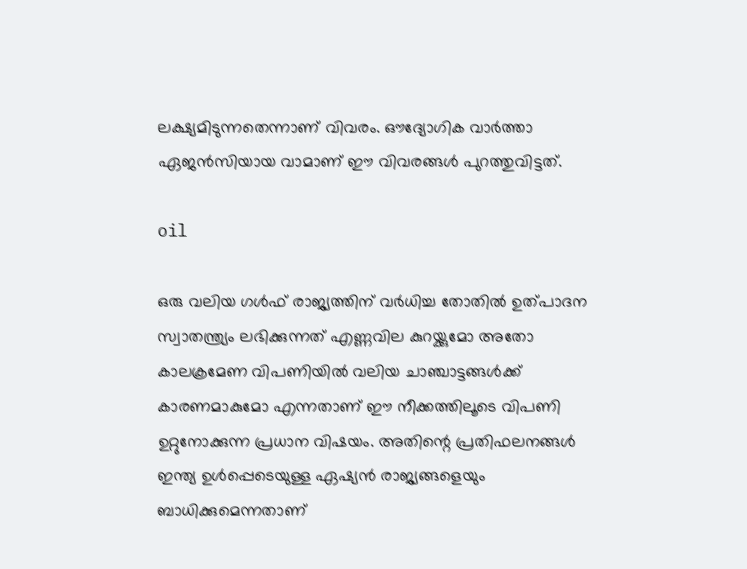ലക്ഷ്യമിടുന്നതെന്നാണ് വിവരം. ഔദ്യോഗിക വാർത്താ ഏജൻസിയായ വാമാണ് ഈ വിവരങ്ങൾ പുറത്തുവിട്ടത്.

oil

ഒരു വലിയ ഗൾഫ് രാജ്യത്തിന് വർധിച്ച തോതിൽ ഉത്പാദന സ്വാതന്ത്ര്യം ലഭിക്കുന്നത് എണ്ണവില കുറയ്ക്കുമോ അതോ കാലക്രമേണ വിപണിയിൽ വലിയ ചാഞ്ചാട്ടങ്ങൾക്ക് കാരണമാകുമോ എന്നതാണ് ഈ നീക്കത്തിലൂടെ വിപണി ഉറ്റുനോക്കുന്ന പ്രധാന വിഷയം. അതിന്റെ പ്രതിഫലനങ്ങൾ ഇന്ത്യ ഉൾപ്പെടെയുള്ള ഏഷ്യൻ രാജ്യങ്ങളെയും ബാധിക്കുമെന്നതാണ്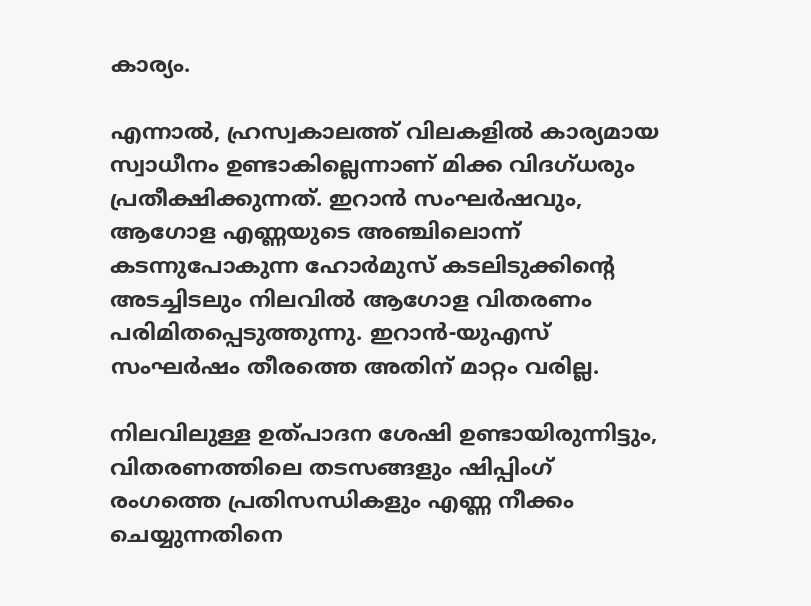കാര്യം.

എന്നാൽ, ഹ്രസ്വകാലത്ത് വിലകളിൽ കാര്യമായ സ്വാധീനം ഉണ്ടാകില്ലെന്നാണ് മിക്ക വിദഗ്ധരും പ്രതീക്ഷിക്കുന്നത്. ഇറാൻ സംഘർഷവും, ആഗോള എണ്ണയുടെ അഞ്ചിലൊന്ന് കടന്നുപോകുന്ന ഹോർമുസ് കടലിടുക്കിന്റെ അടച്ചിടലും നിലവിൽ ആഗോള വിതരണം പരിമിതപ്പെടുത്തുന്നു. ഇറാൻ-യുഎസ് സംഘർഷം തീരത്തെ അതിന് മാറ്റം വരില്ല.

നിലവിലുള്ള ഉത്പാദന ശേഷി ഉണ്ടായിരുന്നിട്ടും, വിതരണത്തിലെ തടസങ്ങളും ഷിപ്പിംഗ് രംഗത്തെ പ്രതിസന്ധികളും എണ്ണ നീക്കം ചെയ്യുന്നതിനെ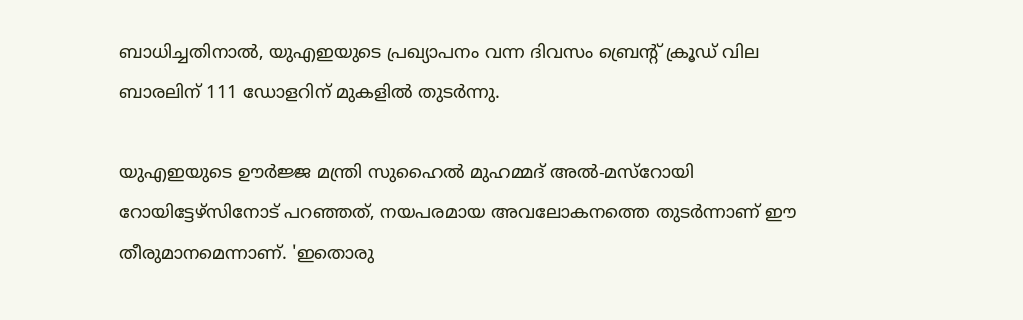ബാധിച്ചതിനാൽ, യുഎഇയുടെ പ്രഖ്യാപനം വന്ന ദിവസം ബ്രെന്റ് ക്രൂഡ് വില ബാരലിന് 111 ഡോളറിന് മുകളിൽ തുടർന്നു.

യുഎഇയുടെ ഊർജ്ജ മന്ത്രി സുഹൈൽ മുഹമ്മദ് അൽ-മസ്റോയി റോയിട്ടേഴ്‌സിനോട് പറഞ്ഞത്, നയപരമായ അവലോകനത്തെ തുടർന്നാണ് ഈ തീരുമാനമെന്നാണ്. 'ഇതൊരു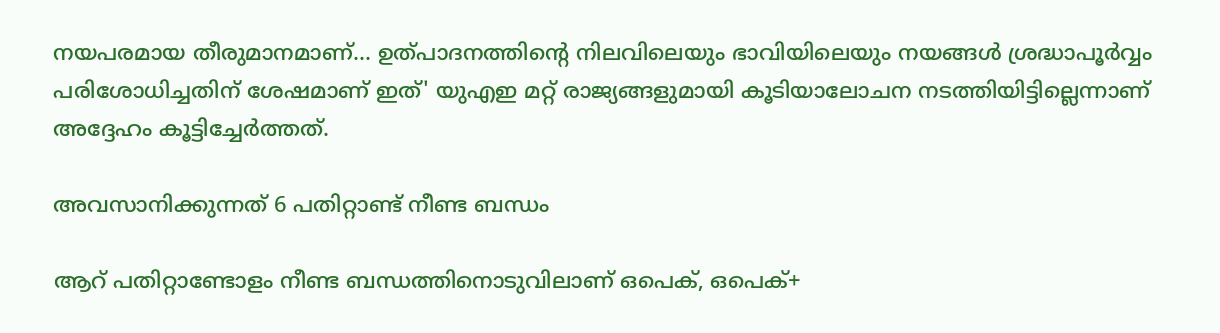നയപരമായ തീരുമാനമാണ്... ഉത്പാദനത്തിന്റെ നിലവിലെയും ഭാവിയിലെയും നയങ്ങൾ ശ്രദ്ധാപൂർവ്വം പരിശോധിച്ചതിന് ശേഷമാണ് ഇത്' യുഎഇ മറ്റ് രാജ്യങ്ങളുമായി കൂടിയാലോചന നടത്തിയിട്ടില്ലെന്നാണ് അദ്ദേഹം കൂട്ടിച്ചേർത്തത്.

അവസാനിക്കുന്നത് 6 പതിറ്റാണ്ട് നീണ്ട ബന്ധം

ആറ് പതിറ്റാണ്ടോളം നീണ്ട ബന്ധത്തിനൊടുവിലാണ് ഒപെക്, ഒപെക്+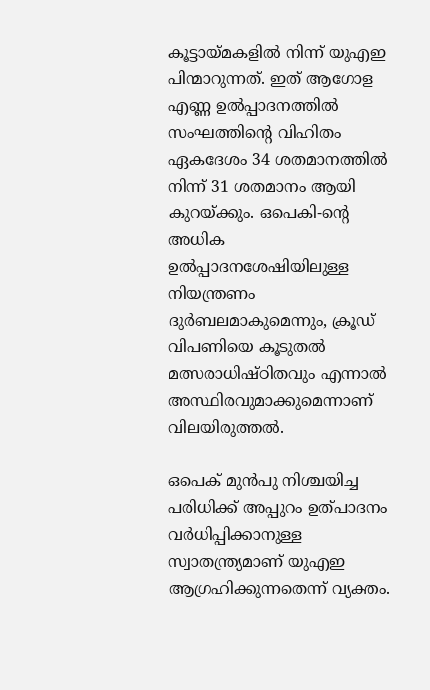കൂട്ടായ്‌മകളിൽ നിന്ന് യുഎഇ പിന്മാറുന്നത്. ഇത് ആഗോള എണ്ണ ഉൽപ്പാദനത്തിൽ സംഘത്തിന്റെ വിഹിതം ഏകദേശം 34 ശതമാനത്തിൽ നിന്ന് 31 ശതമാനം ആയി കുറയ്ക്കും. ഒപെകി-ന്റെ അധിക ഉൽപ്പാദനശേഷിയിലുള്ള നിയന്ത്രണം ദുർബലമാകുമെന്നും, ക്രൂഡ് വിപണിയെ കൂടുതൽ മത്സരാധിഷ്ഠിതവും എന്നാൽ അസ്ഥിരവുമാക്കുമെന്നാണ് വിലയിരുത്തൽ.

ഒപെക് മുൻപു നിശ്ചയിച്ച പരിധിക്ക് അപ്പുറം ഉത്പാദനം വർധിപ്പിക്കാനുള്ള സ്വാതന്ത്ര്യമാണ് യുഎഇ ആഗ്രഹിക്കുന്നതെന്ന് വ്യക്തം.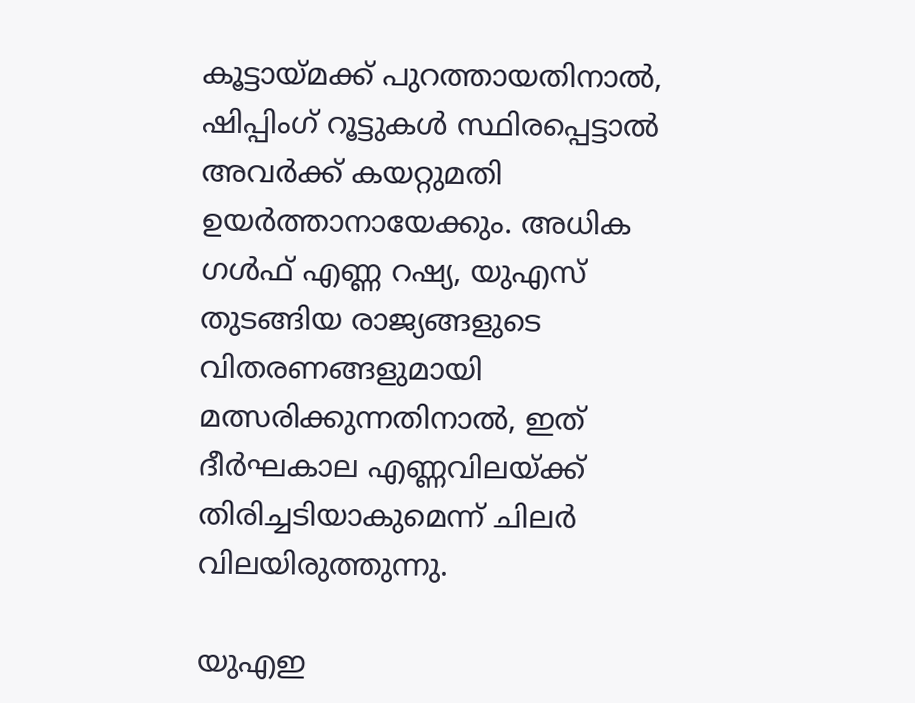കൂട്ടായ്‌മക്ക് പുറത്തായതിനാൽ, ഷിപ്പിംഗ് റൂട്ടുകൾ സ്ഥിരപ്പെട്ടാൽ അവർക്ക് കയറ്റുമതി ഉയർത്താനായേക്കും. അധിക ഗൾഫ് എണ്ണ റഷ്യ, യുഎസ് തുടങ്ങിയ രാജ്യങ്ങളുടെ വിതരണങ്ങളുമായി മത്സരിക്കുന്നതിനാൽ, ഇത് ദീർഘകാല എണ്ണവിലയ്ക്ക് തിരിച്ചടിയാകുമെന്ന് ചിലർ വിലയിരുത്തുന്നു.

യുഎഇ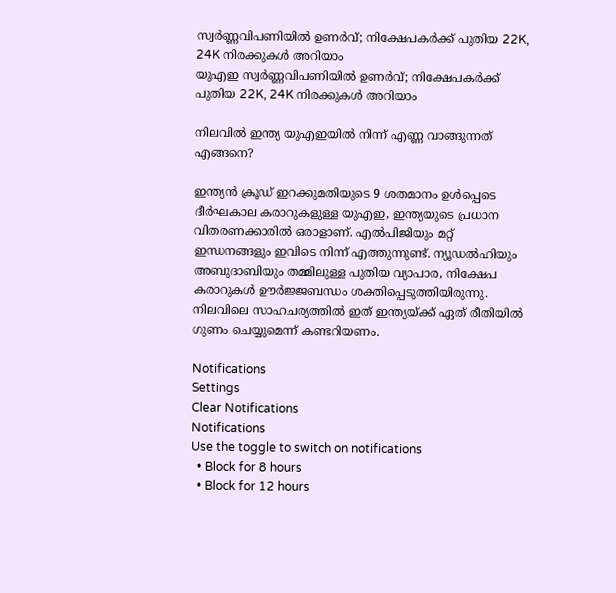സ്വർണ്ണവിപണിയിൽ ഉണർവ്; നിക്ഷേപകർക്ക് പുതിയ 22K, 24K നിരക്കുകൾ അറിയാം
യുഎഇ സ്വർണ്ണവിപണിയിൽ ഉണർവ്; നിക്ഷേപകർക്ക് പുതിയ 22K, 24K നിരക്കുകൾ അറിയാം

നിലവിൽ ഇന്ത്യ യുഎഇയിൽ നിന്ന് എണ്ണ വാങ്ങുന്നത് എങ്ങനെ?

ഇന്ത്യൻ ക്രൂഡ് ഇറക്കുമതിയുടെ 9 ശതമാനം ഉൾപ്പെടെ ദീർഘകാല കരാറുകളുള്ള യുഎഇ, ഇന്ത്യയുടെ പ്രധാന വിതരണക്കാരിൽ ഒരാളാണ്. എൽപിജിയും മറ്റ് ഇന്ധനങ്ങളും ഇവിടെ നിന്ന് എത്തുന്നുണ്ട്. ന്യൂഡൽഹിയും അബുദാബിയും തമ്മിലുള്ള പുതിയ വ്യാപാര, നിക്ഷേപ കരാറുകൾ ഊർജ്ജബന്ധം ശക്തിപ്പെടുത്തിയിരുന്നു. നിലവിലെ സാഹചര്യത്തിൽ ഇത് ഇന്ത്യയ്ക്ക് ഏത് രീതിയിൽ ഗുണം ചെയ്യുമെന്ന് കണ്ടറിയണം.

Notifications
Settings
Clear Notifications
Notifications
Use the toggle to switch on notifications
  • Block for 8 hours
  • Block for 12 hours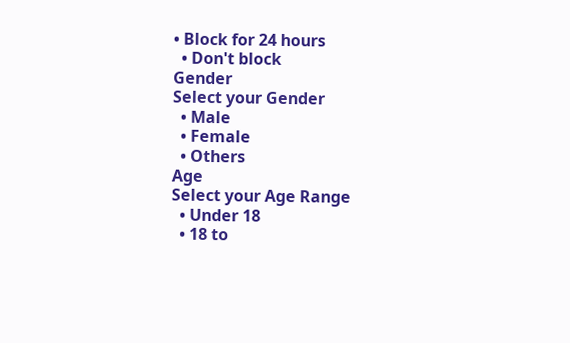• Block for 24 hours
  • Don't block
Gender
Select your Gender
  • Male
  • Female
  • Others
Age
Select your Age Range
  • Under 18
  • 18 to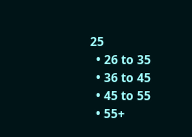25
  • 26 to 35
  • 36 to 45
  • 45 to 55
  • 55+